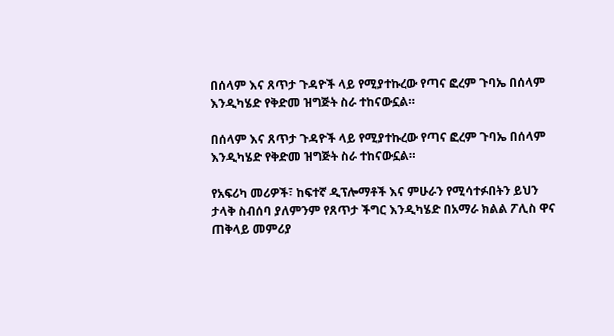በሰላም እና ጸጥታ ጉዳዮች ላይ የሚያተኩረው የጣና ፎረም ጉባኤ በሰላም እንዲካሄድ የቅድመ ዝግጅት ስራ ተከናውኗል።

በሰላም እና ጸጥታ ጉዳዮች ላይ የሚያተኩረው የጣና ፎረም ጉባኤ በሰላም እንዲካሄድ የቅድመ ዝግጅት ስራ ተከናውኗል።

የአፍሪካ መሪዎች፣ ከፍተኛ ዲፕሎማቶች እና ምሁራን የሚሳተፉበትን ይህን ታላቅ ስብሰባ ያለምንም የጸጥታ ችግር እንዲካሄድ በአማራ ክልል ፖሊስ ዋና ጠቅላይ መምሪያ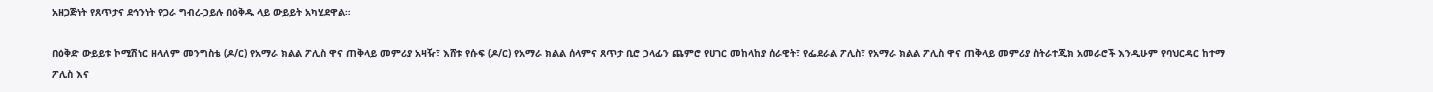አዘጋጅነት የጸጥታና ደኅንነት የጋራ ግብረ-ኃይሉ በዕቅዱ ላይ ውይይት አካሂደዋል።

በዕቅድ ውይይቱ ኮሚሽነር ዘላለም መንግስቴ (ዶ/ር) የአማራ ክልል ፖሊስ ዋና ጠቅላይ መምሪያ አዛዥ፣ እሸቱ የሱፍ (ዶ/ር) የአማራ ክልል ሰላምና ጸጥታ ቢሮ ኃላፊን ጨምሮ የሀገር መከላከያ ሰራዊት፣ የፌደራል ፖሊስ፣ የአማራ ክልል ፖሊስ ዋና ጠቅላይ መምሪያ ስትራተጂክ አመራሮች እንዲሁም የባህርዳር ከተማ ፖሊስ እና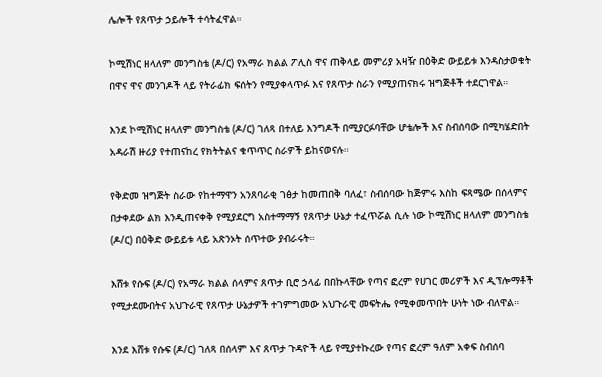ሌሎች የጸጥታ ኃይሎች ተሳትፈዋል።

ኮሚሽነር ዘላለም መንግስቴ (ዶ/ር) የአማራ ክልል ፖሊስ ዋና ጠቅላይ መምሪያ አዛዥ በዕቅድ ውይይቱ እንዳስታወቁት በዋና ዋና መንገዶች ላይ የትራፊክ ፍሰትን የሚያቀላጥፉ እና የጸጥታ ስራን የሚያጠናክሩ ዝግጅቶች ተደርገዋል።

እንደ ኮሚሽነር ዘላለም መንግስቴ (ዶ/ር) ገለጻ በተለይ እንግዶች በሚያርፉባቸው ሆቴሎች እና ስብሰባው በሚካሄድበት አዳራሽ ዙሪያ የተጠናከረ የክትትልና ቁጥጥር ስራዎች ይከናወናሉ።

የቅድመ ዝግጅት ስራው የከተማዋን አንጸባራቂ ገፅታ ከመጠበቅ ባለፈ፣ ስብሰባው ከጅምሩ እስከ ፍጻሜው በሰላምና በታቀደው ልክ እንዲጠናቀቅ የሚያደርግ አስተማማኝ የጸጥታ ሁኔታ ተፈጥሯል ሲሉ ነው ኮሚሽነር ዘላለም መንግስቴ (ዶ/ር) በዕቅድ ውይይቱ ላይ አጽንኦት ሰጥተው ያብራሩት።

እሸቱ የሱፍ (ዶ/ር) የአማራ ክልል ሰላምና ጸጥታ ቢሮ ኃላፊ በበኩላቸው የጣና ፎረም የሀገር መሪዎች እና ዲፕሎማቶች የሚታደሙበትና አህጉራዊ የጸጥታ ሁኔታዎች ተገምግመው አህጉራዊ መፍትሔ የሚቀመጥበት ሁነት ነው ብለዋል።

እንደ እሸቱ የሱፍ (ዶ/ር) ገለጻ በሰላም እና ጸጥታ ጉዳዮች ላይ የሚያተኩረው የጣና ፎረም ዓለም አቀፍ ስብሰባ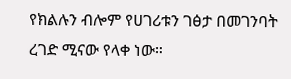የክልሉን ብሎም የሀገሪቱን ገፅታ በመገንባት ረገድ ሚናው የላቀ ነው።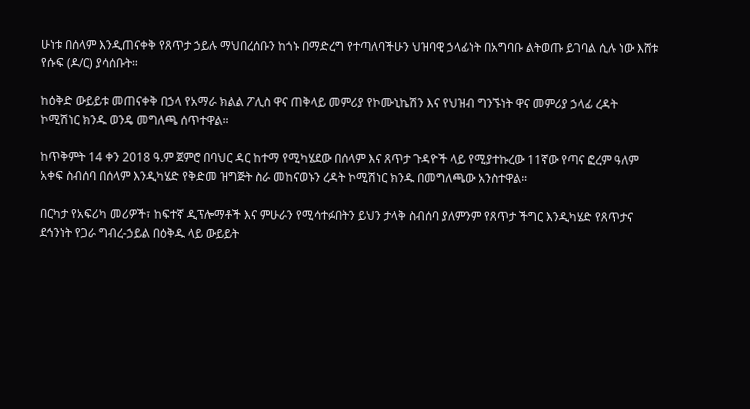ሁነቱ በሰላም እንዲጠናቀቅ የጸጥታ ኃይሉ ማህበረሰቡን ከጎኑ በማድረግ የተጣለባችሁን ህዝባዊ ኃላፊነት በአግባቡ ልትወጡ ይገባል ሲሉ ነው እሸቱ የሱፍ (ዶ/ር) ያሳሰቡት።

ከዕቅድ ውይይቱ መጠናቀቅ በኃላ የአማራ ክልል ፖሊስ ዋና ጠቅላይ መምሪያ የኮሙኒኬሽን እና የህዝብ ግንኙነት ዋና መምሪያ ኃላፊ ረዳት ኮሚሽነር ክንዱ ወንዴ መግለጫ ሰጥተዋል።

ከጥቅምት 14 ቀን 2018 ዓ.ም ጀምሮ በባህር ዳር ከተማ የሚካሄደው በሰላም እና ጸጥታ ጉዳዮች ላይ የሚያተኩረው 11ኛው የጣና ፎረም ዓለም አቀፍ ስብሰባ በሰላም እንዲካሄድ የቅድመ ዝግጅት ስራ መከናወኑን ረዳት ኮሚሽነር ክንዱ በመግለጫው አንስተዋል።

በርካታ የአፍሪካ መሪዎች፣ ከፍተኛ ዲፕሎማቶች እና ምሁራን የሚሳተፉበትን ይህን ታላቅ ስብሰባ ያለምንም የጸጥታ ችግር እንዲካሄድ የጸጥታና ደኅንነት የጋራ ግብረ-ኃይል በዕቅዱ ላይ ውይይት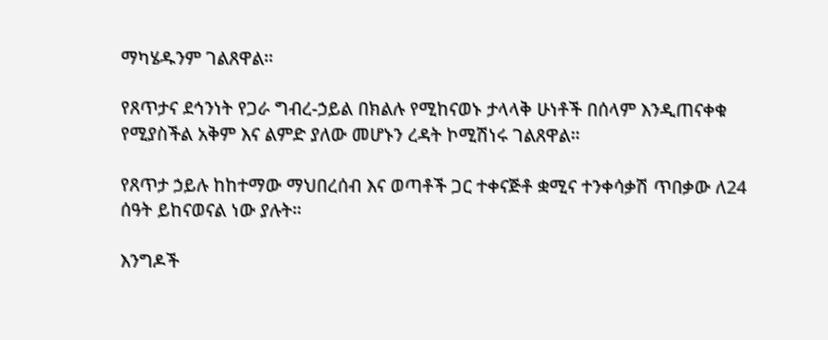ማካሄዱንም ገልጸዋል።

የጸጥታና ደኅንነት የጋራ ግብረ-ኃይል በክልሉ የሚከናወኑ ታላላቅ ሁነቶች በሰላም እንዲጠናቀቁ የሚያስችል አቅም እና ልምድ ያለው መሆኑን ረዳት ኮሚሽነሩ ገልጸዋል።

የጸጥታ ኃይሉ ከከተማው ማህበረሰብ እና ወጣቶች ጋር ተቀናጅቶ ቋሚና ተንቀሳቃሽ ጥበቃው ለ24 ሰዓት ይከናወናል ነው ያሉት።

እንግዶች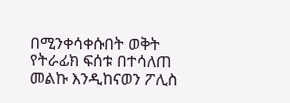በሚንቀሳቀሱበት ወቅት የትራፊክ ፍሰቱ በተሳለጠ መልኩ እንዲከናወን ፖሊስ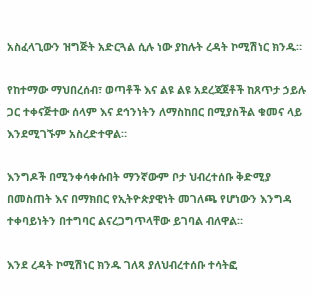አስፈላጊውን ዝግጅት አድርጓል ሲሉ ነው ያከሉት ረዳት ኮሚሽነር ክንዱ።

የከተማው ማህበረሰብ፣ ወጣቶች እና ልዩ ልዩ አደረጃጀቶች ከጸጥታ ኃይሉ ጋር ተቀናጅተው ሰላም እና ደኅንነትን ለማስከበር በሚያስችል ቁመና ላይ እንደሚገኙም አስረድተዋል።

እንግዶች በሚንቀሳቀሱበት ማንኛውም ቦታ ህብረተሰቡ ቅድሚያ በመስጠት እና በማክበር የኢትዮጵያዊነት መገለጫ የሆነውን እንግዳ ተቀባይነትን በተግባር ልናረጋግጥላቸው ይገባል ብለዋል።

እንደ ረዳት ኮሚሽነር ክንዱ ገለጻ ያለህብረተሰቡ ተሳትፎ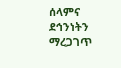ሰላምና ደኅንነትን ማረጋገጥ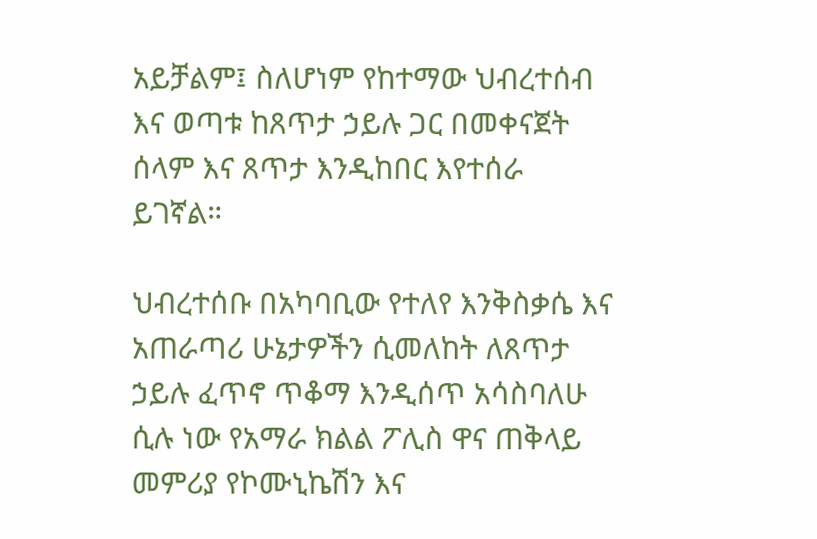አይቻልም፤ ስለሆነም የከተማው ህብረተሰብ እና ወጣቱ ከጸጥታ ኃይሉ ጋር በመቀናጀት ሰላም እና ጸጥታ እንዲከበር እየተሰራ ይገኛል።

ህብረተሰቡ በአካባቢው የተለየ እንቅስቃሴ እና አጠራጣሪ ሁኔታዎችን ሲመለከት ለጸጥታ ኃይሉ ፈጥኖ ጥቆማ እንዲሰጥ አሳስባለሁ ሲሉ ነው የአማራ ክልል ፖሊስ ዋና ጠቅላይ መምሪያ የኮሙኒኬሽን እና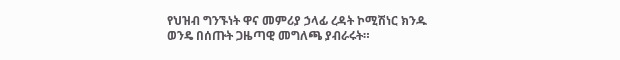የህዝብ ግንኙነት ዋና መምሪያ ኃላፊ ረዳት ኮሚሽነር ክንዱ ወንዴ በሰጡት ጋዜጣዊ መግለጫ ያብራሩት።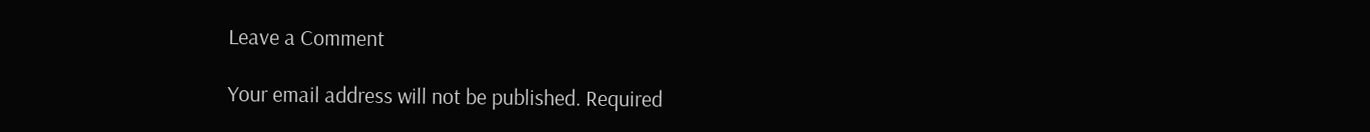Leave a Comment

Your email address will not be published. Required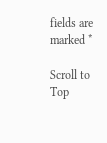fields are marked *

Scroll to Top